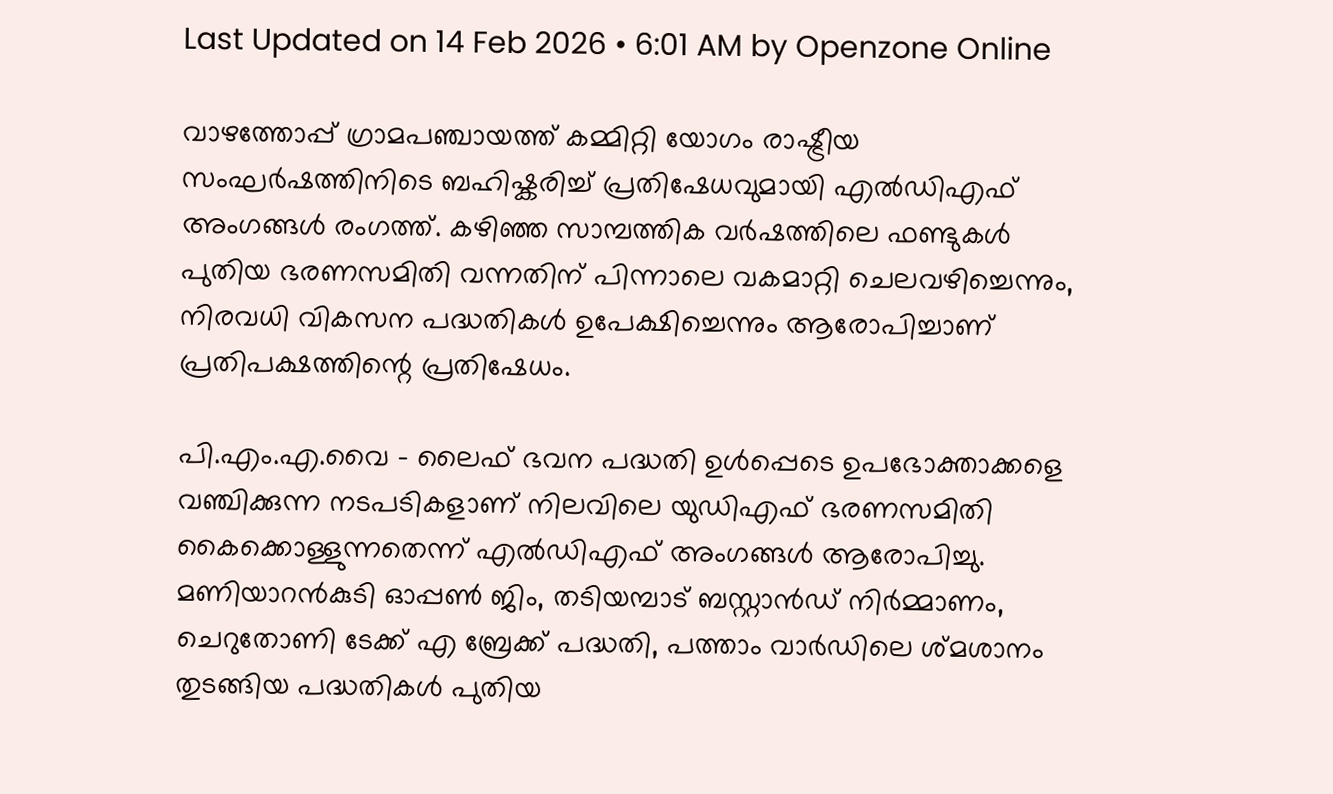Last Updated on 14 Feb 2026 • 6:01 AM by Openzone Online

വാഴത്തോപ്പ് ഗ്രാമപഞ്ചായത്ത് കമ്മിറ്റി യോഗം രാഷ്ട്രീയ സംഘർഷത്തിനിടെ ബഹിഷ്കരിച്ച് പ്രതിഷേധവുമായി എൽഡിഎഫ് അംഗങ്ങൾ രംഗത്ത്. കഴിഞ്ഞ സാമ്പത്തിക വർഷത്തിലെ ഫണ്ടുകൾ പുതിയ ഭരണസമിതി വന്നതിന് പിന്നാലെ വകമാറ്റി ചെലവഴിച്ചെന്നും, നിരവധി വികസന പദ്ധതികൾ ഉപേക്ഷിച്ചെന്നും ആരോപിച്ചാണ് പ്രതിപക്ഷത്തിന്റെ പ്രതിഷേധം.

പി.എം.എ.വൈ – ലൈഫ് ഭവന പദ്ധതി ഉൾപ്പെടെ ഉപഭോക്താക്കളെ വഞ്ചിക്കുന്ന നടപടികളാണ് നിലവിലെ യുഡിഎഫ് ഭരണസമിതി കൈക്കൊള്ളുന്നതെന്ന് എൽഡിഎഫ് അംഗങ്ങൾ ആരോപിച്ചു. മണിയാറൻകുടി ഓപ്പൺ ജിം, തടിയമ്പാട് ബസ്റ്റാൻഡ് നിർമ്മാണം, ചെറുതോണി ടേക്ക് എ ബ്രേക്ക് പദ്ധതി, പത്താം വാർഡിലെ ശ്മശാനം തുടങ്ങിയ പദ്ധതികൾ പുതിയ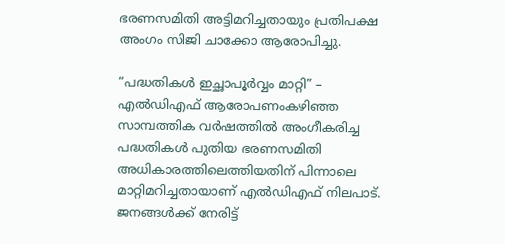ഭരണസമിതി അട്ടിമറിച്ചതായും പ്രതിപക്ഷ അംഗം സിജി ചാക്കോ ആരോപിച്ചു.

“പദ്ധതികൾ ഇച്ഛാപൂർവ്വം മാറ്റി” – എൽഡിഎഫ് ആരോപണംകഴിഞ്ഞ സാമ്പത്തിക വർഷത്തിൽ അംഗീകരിച്ച പദ്ധതികൾ പുതിയ ഭരണസമിതി അധികാരത്തിലെത്തിയതിന് പിന്നാലെ മാറ്റിമറിച്ചതായാണ് എൽഡിഎഫ് നിലപാട്. ജനങ്ങൾക്ക് നേരിട്ട്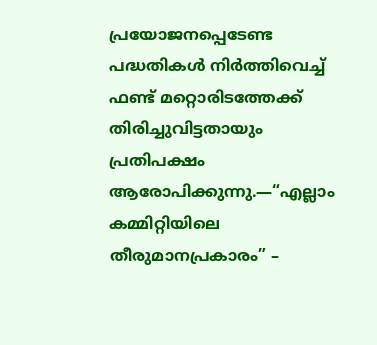പ്രയോജനപ്പെടേണ്ട പദ്ധതികൾ നിർത്തിവെച്ച് ഫണ്ട് മറ്റൊരിടത്തേക്ക് തിരിച്ചുവിട്ടതായും പ്രതിപക്ഷം ആരോപിക്കുന്നു.—“എല്ലാം കമ്മിറ്റിയിലെ തീരുമാനപ്രകാരം” –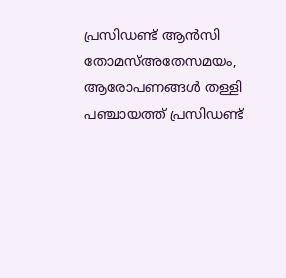പ്രസിഡണ്ട് ആൻസി തോമസ്അതേസമയം, ആരോപണങ്ങൾ തള്ളി പഞ്ചായത്ത് പ്രസിഡണ്ട്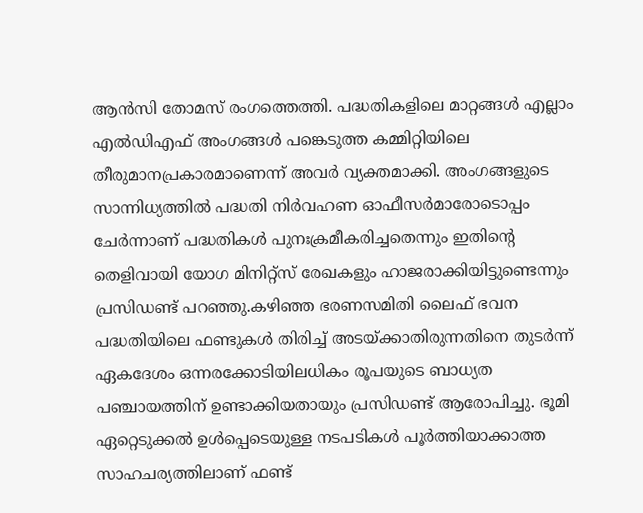ആൻസി തോമസ് രംഗത്തെത്തി. പദ്ധതികളിലെ മാറ്റങ്ങൾ എല്ലാം എൽഡിഎഫ് അംഗങ്ങൾ പങ്കെടുത്ത കമ്മിറ്റിയിലെ തീരുമാനപ്രകാരമാണെന്ന് അവർ വ്യക്തമാക്കി. അംഗങ്ങളുടെ സാന്നിധ്യത്തിൽ പദ്ധതി നിർവഹണ ഓഫീസർമാരോടൊപ്പം ചേർന്നാണ് പദ്ധതികൾ പുനഃക്രമീകരിച്ചതെന്നും ഇതിന്റെ തെളിവായി യോഗ മിനിറ്റ്സ് രേഖകളും ഹാജരാക്കിയിട്ടുണ്ടെന്നും പ്രസിഡണ്ട് പറഞ്ഞു.കഴിഞ്ഞ ഭരണസമിതി ലൈഫ് ഭവന പദ്ധതിയിലെ ഫണ്ടുകൾ തിരിച്ച് അടയ്ക്കാതിരുന്നതിനെ തുടർന്ന് ഏകദേശം ഒന്നരക്കോടിയിലധികം രൂപയുടെ ബാധ്യത പഞ്ചായത്തിന് ഉണ്ടാക്കിയതായും പ്രസിഡണ്ട് ആരോപിച്ചു. ഭൂമി ഏറ്റെടുക്കൽ ഉൾപ്പെടെയുള്ള നടപടികൾ പൂർത്തിയാക്കാത്ത സാഹചര്യത്തിലാണ് ഫണ്ട്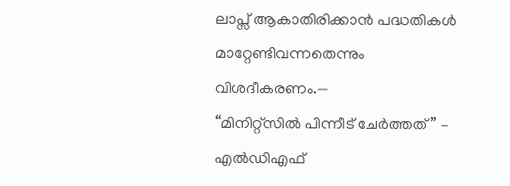ലാപ്സ് ആകാതിരിക്കാൻ പദ്ധതികൾ മാറ്റേണ്ടിവന്നതെന്നും വിശദീകരണം.—
“മിനിറ്റ്സിൽ പിന്നീട് ചേർത്തത്” – എൽഡിഎഫ്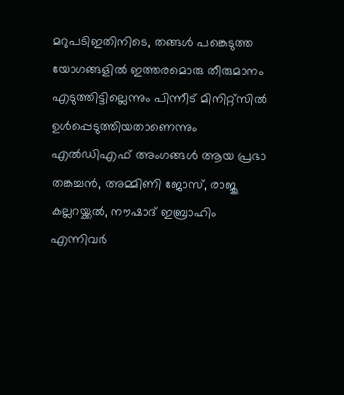മറുപടിഇതിനിടെ, തങ്ങൾ പങ്കെടുത്ത യോഗങ്ങളിൽ ഇത്തരമൊരു തീരുമാനം എടുത്തിട്ടില്ലെന്നും പിന്നീട് മിനിറ്റ്സിൽ ഉൾപ്പെടുത്തിയതാണെന്നും എൽഡിഎഫ് അംഗങ്ങൾ ആയ പ്രഭാ തങ്കച്ചൻ, അമ്മിണി ജോസ്, രാജു കല്ലറയ്ക്കൽ, നൗഷാദ് ഇബ്രാഹിം എന്നിവർ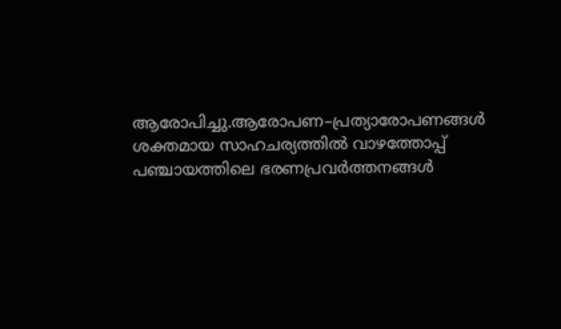ആരോപിച്ചു.ആരോപണ–പ്രത്യാരോപണങ്ങൾ ശക്തമായ സാഹചര്യത്തിൽ വാഴത്തോപ്പ് പഞ്ചായത്തിലെ ഭരണപ്രവർത്തനങ്ങൾ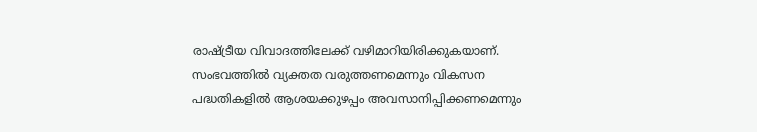രാഷ്ട്രീയ വിവാദത്തിലേക്ക് വഴിമാറിയിരിക്കുകയാണ്. സംഭവത്തിൽ വ്യക്തത വരുത്തണമെന്നും വികസന പദ്ധതികളിൽ ആശയക്കുഴപ്പം അവസാനിപ്പിക്കണമെന്നും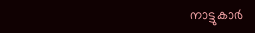നാട്ടുകാർ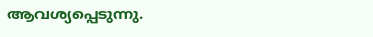ആവശ്യപ്പെടുന്നു.